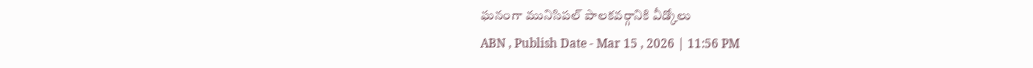ఘనంగా మునిసిపల్ పాలకవర్గానికి వీడ్కోలు
ABN , Publish Date - Mar 15 , 2026 | 11:56 PM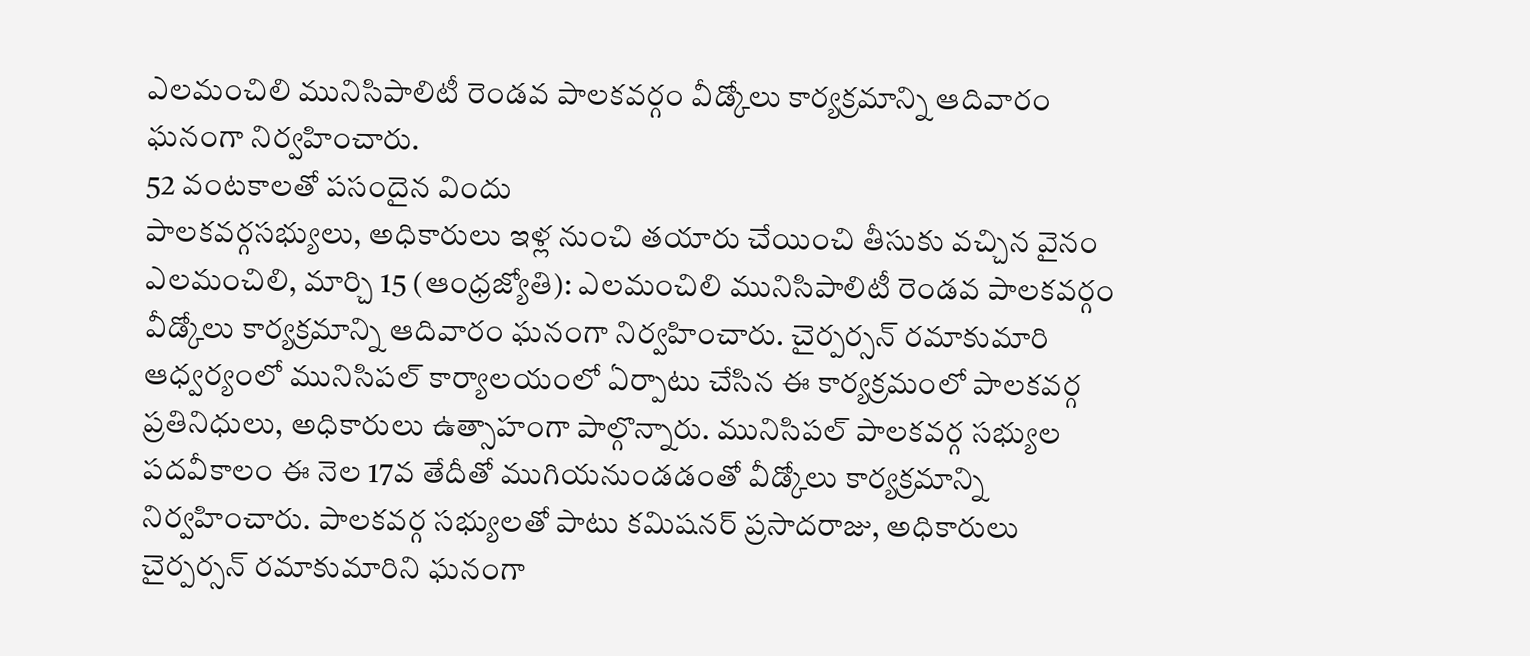ఎలమంచిలి మునిసిపాలిటీ రెండవ పాలకవర్గం వీడ్కోలు కార్యక్రమాన్ని ఆదివారం ఘనంగా నిర్వహించారు.
52 వంటకాలతో పసందైన విందు
పాలకవర్గసభ్యులు, అధికారులు ఇళ్ల నుంచి తయారు చేయించి తీసుకు వచ్చిన వైనం
ఎలమంచిలి, మార్చి 15 (ఆంధ్రజ్యోతి): ఎలమంచిలి మునిసిపాలిటీ రెండవ పాలకవర్గం వీడ్కోలు కార్యక్రమాన్ని ఆదివారం ఘనంగా నిర్వహించారు. చైర్పర్సన్ రమాకుమారి ఆధ్వర్యంలో మునిసిపల్ కార్యాలయంలో ఏర్పాటు చేసిన ఈ కార్యక్రమంలో పాలకవర్గ ప్రతినిధులు, అధికారులు ఉత్సాహంగా పాల్గొన్నారు. మునిసిపల్ పాలకవర్గ సభ్యుల పదవీకాలం ఈ నెల 17వ తేదీతో ముగియనుండడంతో వీడ్కోలు కార్యక్రమాన్ని నిర్వహించారు. పాలకవర్గ సభ్యులతో పాటు కమిషనర్ ప్రసాదరాజు, అధికారులు చైర్పర్సన్ రమాకుమారిని ఘనంగా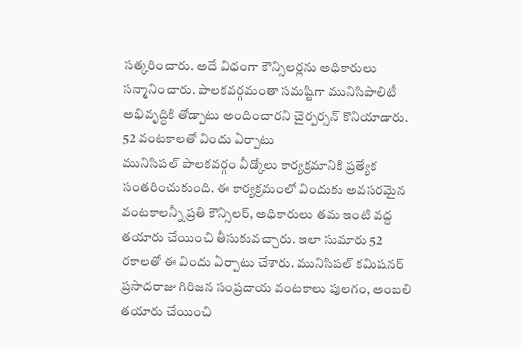సత్కరించారు. అదే విధంగా కౌన్సిలర్లను అధికారులు సన్మానించారు. పాలకవర్గమంతా సమష్టిగా మునిసిపాలిటీ అభివృద్ధికి తోడ్పాటు అందించారని చైర్పర్సన్ కొనియాడారు.
52 వంటకాలతో విందు ఏర్పాటు
మునిసిపల్ పాలకవర్గం వీడ్కోలు కార్యక్రమానికి ప్రత్యేక సంతరించుకుంది. ఈ కార్యక్రమంలో విందుకు అవసరమైన వంటకాలన్నీ ప్రతి కౌన్సిలర్, అధికారులు తమ ఇంటి వద్ద తయారు చేయించి తీసుకువచ్చారు. ఇలా సుమారు 52 రకాలతో ఈ విందు ఏర్పాటు చేశారు. మునిసిపల్ కమిషనర్ ప్రసాదరాజు గిరిజన సంప్రదాయ వంటకాలు పులగం, అంబలి తయారు చేయించి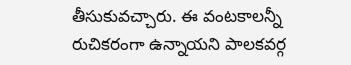తీసుకువచ్చారు. ఈ వంటకాలన్నీ రుచికరంగా ఉన్నాయని పాలకవర్గ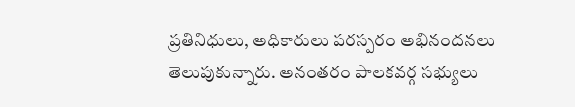ప్రతినిధులు, అధికారులు పరస్పరం అభినందనలు తెలుపుకున్నారు. అనంతరం పాలకవర్గ సభ్యులు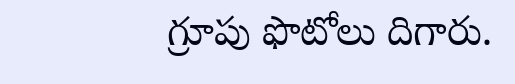గ్రూపు ఫొటోలు దిగారు.